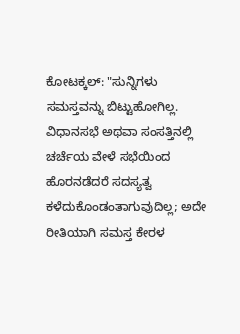ಕೋಟಕ್ಕಲ್: "ಸುನ್ನಿಗಳು ಸಮಸ್ತವನ್ನು ಬಿಟ್ಟುಹೋಗಿಲ್ಲ. ವಿಧಾನಸಭೆ ಅಥವಾ ಸಂಸತ್ತಿನಲ್ಲಿ ಚರ್ಚೆಯ ವೇಳೆ ಸಭೆಯಿಂದ ಹೊರನಡೆದರೆ ಸದಸ್ಯತ್ವ ಕಳೆದುಕೊಂಡಂತಾಗುವುದಿಲ್ಲ; ಅದೇ ರೀತಿಯಾಗಿ ಸಮಸ್ತ ಕೇರಳ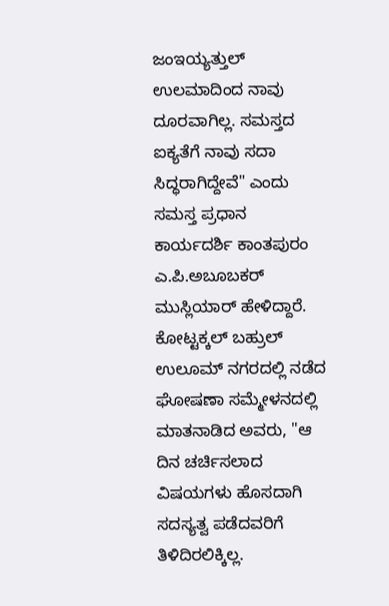ಜಂಇಯ್ಯತ್ತುಲ್ ಉಲಮಾದಿಂದ ನಾವು ದೂರವಾಗಿಲ್ಲ. ಸಮಸ್ತದ ಐಕ್ಯತೆಗೆ ನಾವು ಸದಾ ಸಿದ್ಧರಾಗಿದ್ದೇವೆ" ಎಂದು ಸಮಸ್ತ ಪ್ರಧಾನ ಕಾರ್ಯದರ್ಶಿ ಕಾಂತಪುರಂ ಎ.ಪಿ.ಅಬೂಬಕರ್ ಮುಸ್ಲಿಯಾರ್ ಹೇಳಿದ್ದಾರೆ.
ಕೋಟ್ಟಕ್ಕಲ್ ಬಹ್ರುಲ್ ಉಲೂಮ್ ನಗರದಲ್ಲಿ ನಡೆದ ಘೋಷಣಾ ಸಮ್ಮೇಳನದಲ್ಲಿ ಮಾತನಾಡಿದ ಅವರು, "ಆ ದಿನ ಚರ್ಚಿಸಲಾದ ವಿಷಯಗಳು ಹೊಸದಾಗಿ ಸದಸ್ಯತ್ವ ಪಡೆದವರಿಗೆ ತಿಳಿದಿರಲಿಕ್ಕಿಲ್ಲ.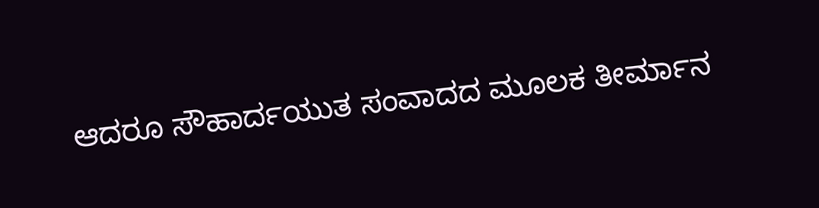ಆದರೂ ಸೌಹಾರ್ದಯುತ ಸಂವಾದದ ಮೂಲಕ ತೀರ್ಮಾನ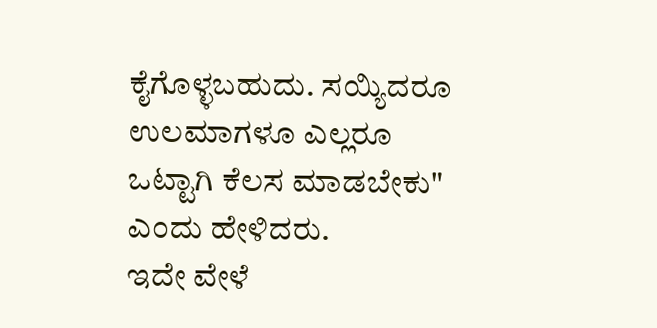ಕೈಗೊಳ್ಳಬಹುದು. ಸಯ್ಯಿದರೂ ಉಲಮಾಗಳೂ ಎಲ್ಲರೂ ಒಟ್ಟಾಗಿ ಕೆಲಸ ಮಾಡಬೇಕು" ಎಂದು ಹೇಳಿದರು.
ಇದೇ ವೇಳೆ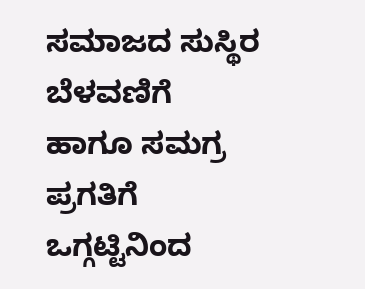ಸಮಾಜದ ಸುಸ್ಥಿರ ಬೆಳವಣಿಗೆ ಹಾಗೂ ಸಮಗ್ರ ಪ್ರಗತಿಗೆ ಒಗ್ಗಟ್ಟಿನಿಂದ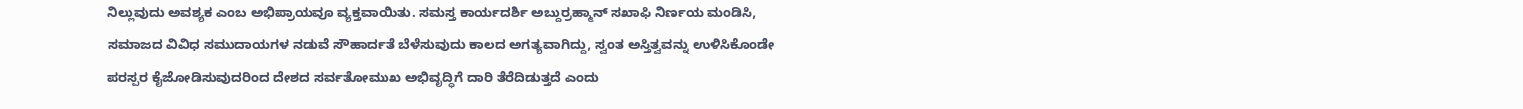ನಿಲ್ಲುವುದು ಅವಶ್ಯಕ ಎಂಬ ಅಭಿಪ್ರಾಯವೂ ವ್ಯಕ್ತವಾಯಿತು. ಸಮಸ್ತ ಕಾರ್ಯದರ್ಶಿ ಅಬ್ದುರ್ರಹ್ಮಾನ್ ಸಖಾಫಿ ನಿರ್ಣಯ ಮಂಡಿಸಿ, ಸಮಾಜದ ವಿವಿಧ ಸಮುದಾಯಗಳ ನಡುವೆ ಸೌಹಾರ್ದತೆ ಬೆಳೆಸುವುದು ಕಾಲದ ಅಗತ್ಯವಾಗಿದ್ದು, ಸ್ವಂತ ಅಸ್ತಿತ್ವವನ್ನು ಉಳಿಸಿಕೊಂಡೇ ಪರಸ್ಪರ ಕೈಜೋಡಿಸುವುದರಿಂದ ದೇಶದ ಸರ್ವತೋಮುಖ ಅಭಿವೃದ್ಧಿಗೆ ದಾರಿ ತೆರೆದಿಡುತ್ತದೆ ಎಂದು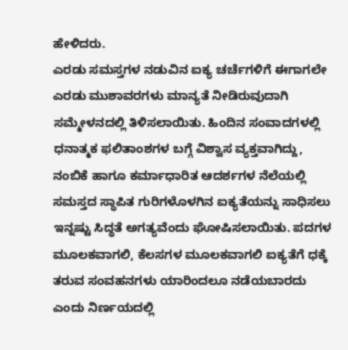ಹೇಳಿದರು.
ಎರಡು ಸಮಸ್ತಗಳ ನಡುವಿನ ಐಕ್ಯ ಚರ್ಚೆಗಳಿಗೆ ಈಗಾಗಲೇ ಎರಡು ಮುಶಾವರಗಳು ಮಾನ್ಯತೆ ನೀಡಿರುವುದಾಗಿ ಸಮ್ಮೇಳನದಲ್ಲಿ ತಿಳಿಸಲಾಯಿತು. ಹಿಂದಿನ ಸಂವಾದಗಳಲ್ಲಿ ಧನಾತ್ಮಕ ಫಲಿತಾಂಶಗಳ ಬಗ್ಗೆ ವಿಶ್ವಾಸ ವ್ಯಕ್ತವಾಗಿದ್ದು, ನಂಬಿಕೆ ಹಾಗೂ ಕರ್ಮಾಧಾರಿತ ಆದರ್ಶಗಳ ನೆಲೆಯಲ್ಲಿ ಸಮಸ್ತದ ಸ್ಥಾಪಿತ ಗುರಿಗಳೊಳಗಿನ ಐಕ್ಯತೆಯನ್ನು ಸಾಧಿಸಲು ಇನ್ನಷ್ಟು ಸಿದ್ಧತೆ ಅಗತ್ಯವೆಂದು ಘೋಷಿಸಲಾಯಿತು. ಪದಗಳ ಮೂಲಕವಾಗಲಿ, ಕೆಲಸಗಳ ಮೂಲಕವಾಗಲಿ ಐಕ್ಯತೆಗೆ ಧಕ್ಕೆ ತರುವ ಸಂವಹನಗಳು ಯಾರಿಂದಲೂ ನಡೆಯಬಾರದು ಎಂದು ನಿರ್ಣಯದಲ್ಲಿ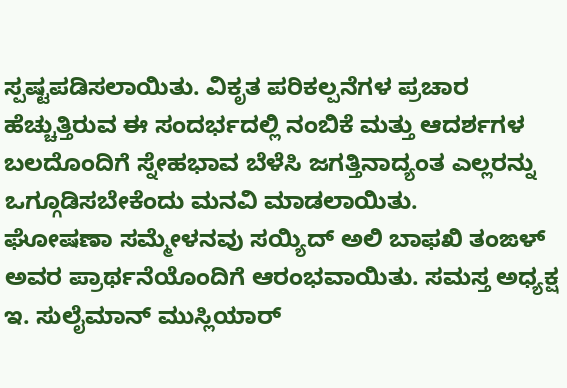ಸ್ಪಷ್ಟಪಡಿಸಲಾಯಿತು. ವಿಕೃತ ಪರಿಕಲ್ಪನೆಗಳ ಪ್ರಚಾರ ಹೆಚ್ಚುತ್ತಿರುವ ಈ ಸಂದರ್ಭದಲ್ಲಿ ನಂಬಿಕೆ ಮತ್ತು ಆದರ್ಶಗಳ ಬಲದೊಂದಿಗೆ ಸ್ನೇಹಭಾವ ಬೆಳೆಸಿ ಜಗತ್ತಿನಾದ್ಯಂತ ಎಲ್ಲರನ್ನು ಒಗ್ಗೂಡಿಸಬೇಕೆಂದು ಮನವಿ ಮಾಡಲಾಯಿತು.
ಘೋಷಣಾ ಸಮ್ಮೇಳನವು ಸಯ್ಯಿದ್ ಅಲಿ ಬಾಫಖಿ ತಂಙಳ್ ಅವರ ಪ್ರಾರ್ಥನೆಯೊಂದಿಗೆ ಆರಂಭವಾಯಿತು. ಸಮಸ್ತ ಅಧ್ಯಕ್ಷ ಇ. ಸುಲೈಮಾನ್ ಮುಸ್ಲಿಯಾರ್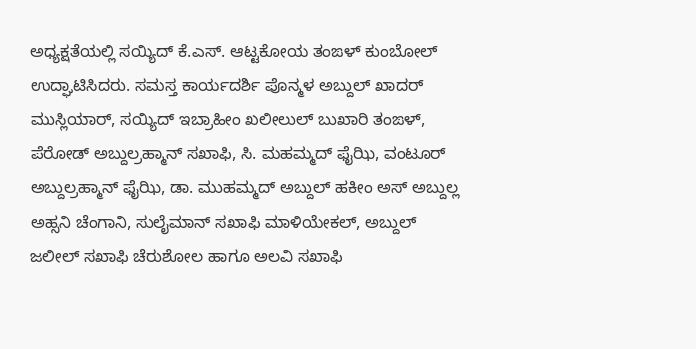ಅಧ್ಯಕ್ಷತೆಯಲ್ಲಿ ಸಯ್ಯಿದ್ ಕೆ.ಎಸ್. ಆಟ್ಟಕೋಯ ತಂಙಳ್ ಕುಂಬೋಲ್ ಉದ್ಘಾಟಿಸಿದರು. ಸಮಸ್ತ ಕಾರ್ಯದರ್ಶಿ ಪೊನ್ಮಳ ಅಬ್ದುಲ್ ಖಾದರ್ ಮುಸ್ಲಿಯಾರ್, ಸಯ್ಯಿದ್ ಇಬ್ರಾಹೀಂ ಖಲೀಲುಲ್ ಬುಖಾರಿ ತಂಙಳ್, ಪೆರೋಡ್ ಅಬ್ದುಲ್ರಹ್ಮಾನ್ ಸಖಾಫಿ, ಸಿ. ಮಹಮ್ಮದ್ ಫೈಝಿ, ವಂಟೂರ್ ಅಬ್ದುಲ್ರಹ್ಮಾನ್ ಫೈಝಿ, ಡಾ. ಮುಹಮ್ಮದ್ ಅಬ್ದುಲ್ ಹಕೀಂ ಅಸ್ ಅಬ್ದುಲ್ಲ ಅಹ್ಸನಿ ಚೆಂಗಾನಿ, ಸುಲೈಮಾನ್ ಸಖಾಫಿ ಮಾಳಿಯೇಕಲ್, ಅಬ್ದುಲ್ ಜಲೀಲ್ ಸಖಾಫಿ ಚೆರುಶೋಲ ಹಾಗೂ ಅಲವಿ ಸಖಾಫಿ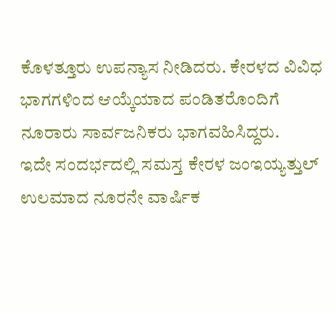ಕೊಳತ್ತೂರು ಉಪನ್ಯಾಸ ನೀಡಿದರು. ಕೇರಳದ ವಿವಿಧ ಭಾಗಗಳಿಂದ ಆಯ್ಕೆಯಾದ ಪಂಡಿತರೊಂದಿಗೆ ನೂರಾರು ಸಾರ್ವಜನಿಕರು ಭಾಗವಹಿಸಿದ್ದರು.
ಇದೇ ಸಂದರ್ಭದಲ್ಲಿ ಸಮಸ್ತ ಕೇರಳ ಜಂಇಯ್ಯತ್ತುಲ್ ಉಲಮಾದ ನೂರನೇ ವಾರ್ಷಿಕ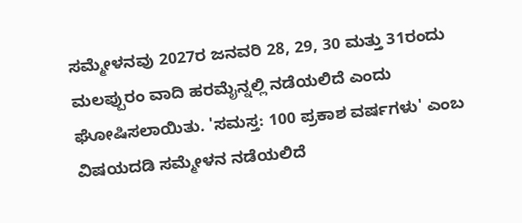ಸಮ್ಮೇಳನವು 2027ರ ಜನವರಿ 28, 29, 30 ಮತ್ತು 31ರಂದು ಮಲಪ್ಪುರಂ ವಾದಿ ಹರಮೈನ್ನಲ್ಲಿ ನಡೆಯಲಿದೆ ಎಂದು ಘೋಷಿಸಲಾಯಿತು. 'ಸಮಸ್ತ: 100 ಪ್ರಕಾಶ ವರ್ಷಗಳು' ಎಂಬ ವಿಷಯದಡಿ ಸಮ್ಮೇಳನ ನಡೆಯಲಿದೆ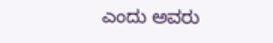ಎಂದು ಅವರು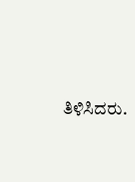ತಿಳಿಸಿದರು.